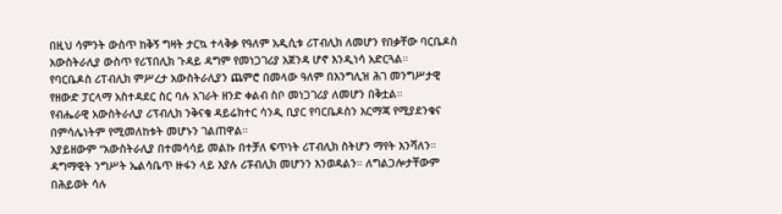በዚህ ሳምንት ውስጥ ከቅኝ ግዛት ታርኳ ተላቅቃ የዓለም አዲሲቱ ሪፐብሊክ ለመሆን የበቃቸው ባርቤዶስ አውስትራሊያ ውስጥ የሪፕበሊክ ጉዳይ ዳግም የመነጋገሪያ አጀንዳ ሆኖ እንዲነሳ አድርጓል።
የባርቤዶስ ሪፐብሊክ ምሥረታ አውስትራሊያን ጨምሮ በመላው ዓለም በእንግሊዝ ሕገ መንግሥታዊ የዘውድ ፓርላማ አስተዳደር ስር ባሉ አገራት ዘንድ ቀልብ ስቦ መነጋገሪያ ለመሆን በቅቷል።
የብሔራዊ አውስትራሊያ ሪፕብሊክ ንቅናቄ ዳይሬክተር ሳንዲ ቢያር የባርቤዶስን እርማጃ የሚያደንቁና በምሳሌነትም የሚመለከቱት መሆኑን ገልጠዋል።
አያይዘውም “አውስትራሊያ በተመሳሳይ መልኩ በተቻለ ፍጥነት ሪፐብሊክ ስትሆን ማየት እንሻለን። ዳግማዊት ንግሥት ኤልሳቤጥ ዙፋን ላይ እያሉ ሪፑብሊክ መሆንን እንወዳልን። ለግልጋሎታቸውም በሕይወት ሳሉ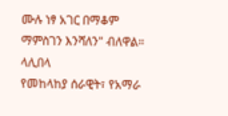ሙሉ ነፃ አገር በማቆም ማምስገን እንሻለን" ብለዋል።
ላሊበላ
የመከላከያ ሰራዊት፣ የአማራ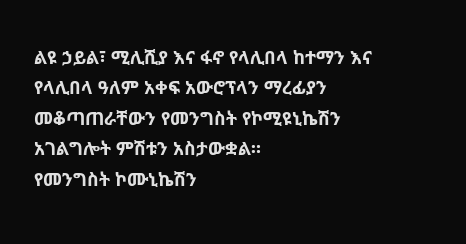ልዩ ኃይል፣ ሚሊሺያ እና ፋኖ የላሊበላ ከተማን እና የላሊበላ ዓለም አቀፍ አውሮፕላን ማረፊያን መቆጣጠራቸውን የመንግስት የኮሚዩኒኬሽን አገልግሎት ምሽቱን አስታውቋል።
የመንግስት ኮሙኒኬሽን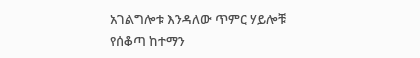አገልግሎቱ እንዳለው ጥምር ሃይሎቹ የሰቆጣ ከተማን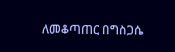ለመቆጣጠር በግስጋሴ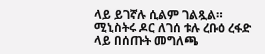ላይ ይገኛሉ ሲልም ገልጿል።
ሚኒስትሩ ዶር ለገሰ ቱሉ ረቡዕ ረፋድ ላይ በሰጡት መግለጫ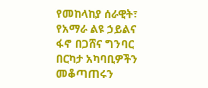የመከላከያ ሰራዊት፣ የአማራ ልዩ ኃይልና ፋኖ በጋሸና ግንባር በርካታ አካባቢዎችን መቆጣጠሩን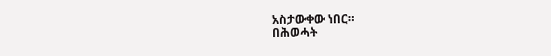አስታውቀው ነበር።
በሕወሓት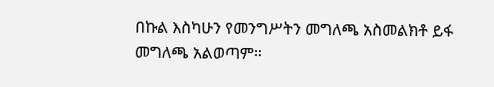በኩል እስካሁን የመንግሥትን መግለጫ አስመልክቶ ይፋ መግለጫ አልወጣም።